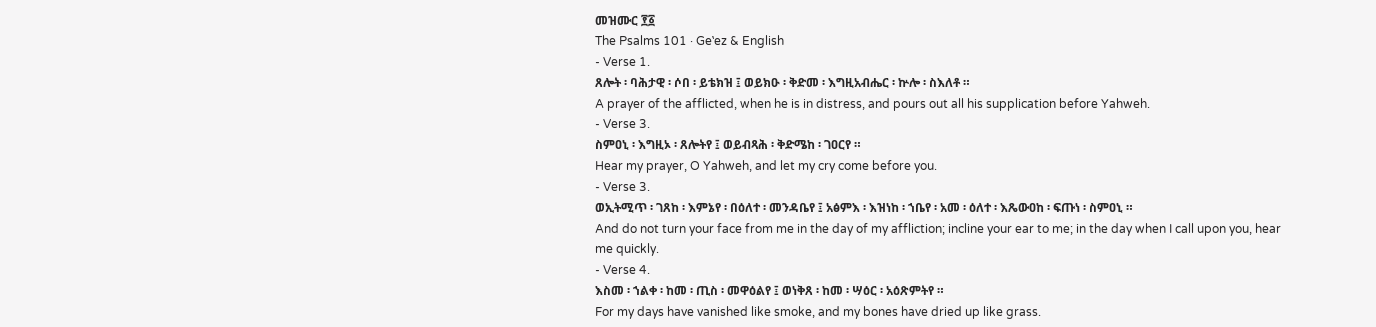መዝሙር ፻፩
The Psalms 101 · Geʽez & English
- Verse 1.
ጸሎት ፡ ባሕታዊ ፡ ሶበ ፡ ይቴክዝ ፤ ወይክዑ ፡ ቅድመ ፡ እግዚአብሔር ፡ ኵሎ ፡ ስእለቶ ።
A prayer of the afflicted, when he is in distress, and pours out all his supplication before Yahweh.
- Verse 3.
ስምዐኒ ፡ እግዚኦ ፡ ጸሎትየ ፤ ወይብጻሕ ፡ ቅድሜከ ፡ ገዐርየ ።
Hear my prayer, O Yahweh, and let my cry come before you.
- Verse 3.
ወኢትሚጥ ፡ ገጸከ ፡ እምኔየ ፡ በዕለተ ፡ መንዳቤየ ፤ አፅምእ ፡ እዝነከ ፡ ኀቤየ ፡ አመ ፡ ዕለተ ፡ እጼውዐከ ፡ ፍጡነ ፡ ስምዐኒ ።
And do not turn your face from me in the day of my affliction; incline your ear to me; in the day when I call upon you, hear me quickly.
- Verse 4.
እስመ ፡ ኀልቀ ፡ ከመ ፡ ጢስ ፡ መዋዕልየ ፤ ወነቅጸ ፡ ከመ ፡ ሣዕር ፡ አዕጽምትየ ።
For my days have vanished like smoke, and my bones have dried up like grass.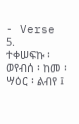- Verse 5.
ተቀሠፍኩ ፡ ወየብሰ ፡ ከመ ፡ ሣዕር ፡ ልብየ ፤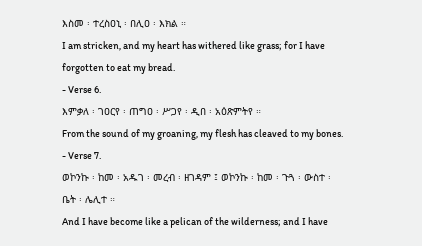እስመ ፡ ተረስዐኒ ፡ በሊዐ ፡ እክል ።
I am stricken, and my heart has withered like grass; for I have forgotten to eat my bread.
- Verse 6.
እምቃለ ፡ ገዐርየ ፡ ጠግዐ ፡ ሥጋየ ፡ ዲበ ፡ አዕጽምትየ ።
From the sound of my groaning, my flesh has cleaved to my bones.
- Verse 7.
ወኮንኩ ፡ ከመ ፡ አዱገ ፡ መረብ ፡ ዘገዳም ፤ ወኮንኩ ፡ ከመ ፡ ጉጓ ፡ ውስተ ፡ ቤት ፡ ሌሊተ ።
And I have become like a pelican of the wilderness; and I have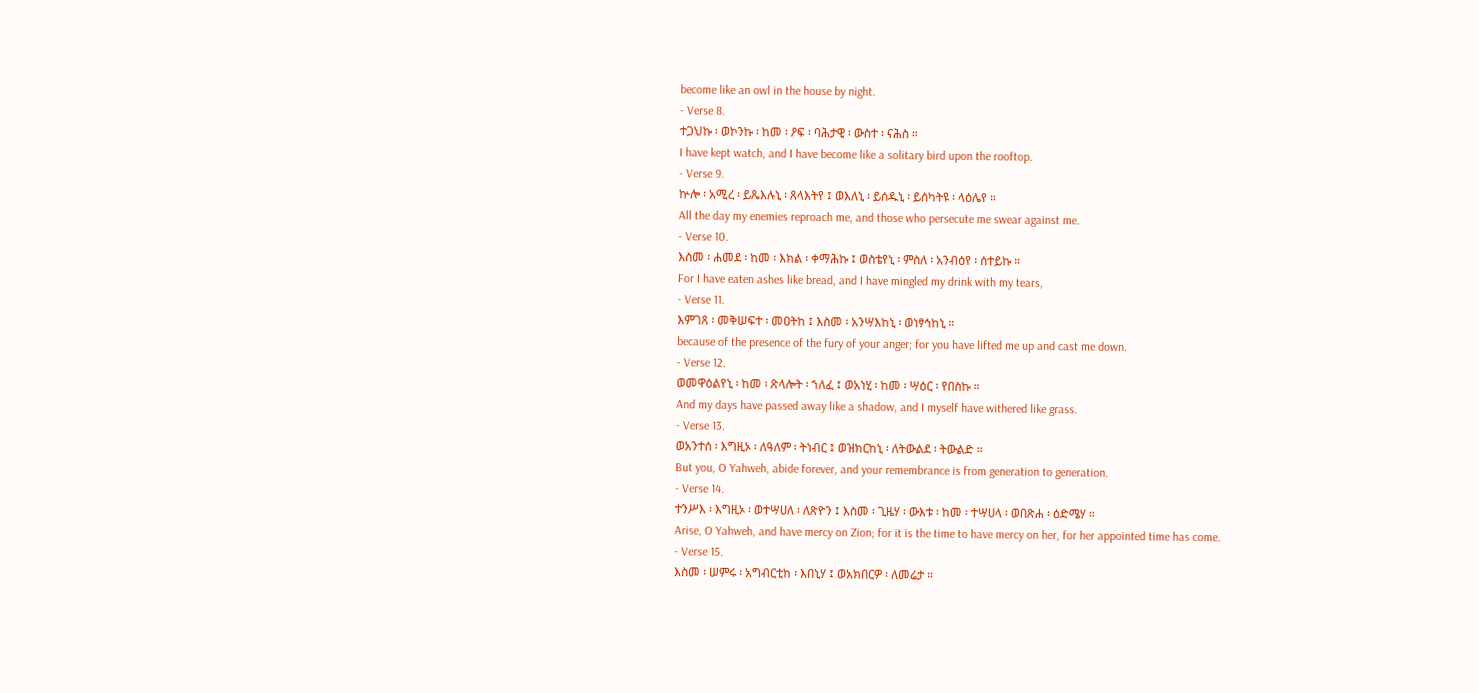become like an owl in the house by night.
- Verse 8.
ተጋህኩ ፡ ወኮንኩ ፡ ከመ ፡ ዖፍ ፡ ባሕታዊ ፡ ውስተ ፡ ናሕስ ።
I have kept watch, and I have become like a solitary bird upon the rooftop.
- Verse 9.
ኵሎ ፡ አሚረ ፡ ይጼእሉኒ ፡ ጸላእትየ ፤ ወእለኒ ፡ ይሰዱኒ ፡ ይሰካትዩ ፡ ላዕሌየ ።
All the day my enemies reproach me, and those who persecute me swear against me.
- Verse 10.
እስመ ፡ ሐመደ ፡ ከመ ፡ እክል ፡ ቀማሕኩ ፤ ወስቴየኒ ፡ ምስለ ፡ አንብዕየ ፡ ሰተይኩ ።
For I have eaten ashes like bread, and I have mingled my drink with my tears,
- Verse 11.
እምገጸ ፡ መቅሠፍተ ፡ መዐትከ ፤ እስመ ፡ አንሣእከኒ ፡ ወነፃኅከኒ ።
because of the presence of the fury of your anger; for you have lifted me up and cast me down.
- Verse 12.
ወመዋዕልየኒ ፡ ከመ ፡ ጽላሎት ፡ ኀለፈ ፤ ወአነሂ ፡ ከመ ፡ ሣዕር ፡ የበስኩ ።
And my days have passed away like a shadow, and I myself have withered like grass.
- Verse 13.
ወአንተሰ ፡ እግዚኦ ፡ ለዓለም ፡ ትነብር ፤ ወዝክርከኒ ፡ ለትውልደ ፡ ትውልድ ።
But you, O Yahweh, abide forever, and your remembrance is from generation to generation.
- Verse 14.
ተንሥእ ፡ እግዚኦ ፡ ወተሣሀለ ፡ ለጽዮን ፤ እስመ ፡ ጊዜሃ ፡ ውእቱ ፡ ከመ ፡ ተሣሀላ ፡ ወበጽሐ ፡ ዕድሜሃ ።
Arise, O Yahweh, and have mercy on Zion; for it is the time to have mercy on her, for her appointed time has come.
- Verse 15.
እስመ ፡ ሠምሩ ፡ አግብርቲከ ፡ እበኒሃ ፤ ወአክበርዎ ፡ ለመሬታ ።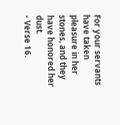For your servants have taken pleasure in her stones, and they have honored her dust.
- Verse 16.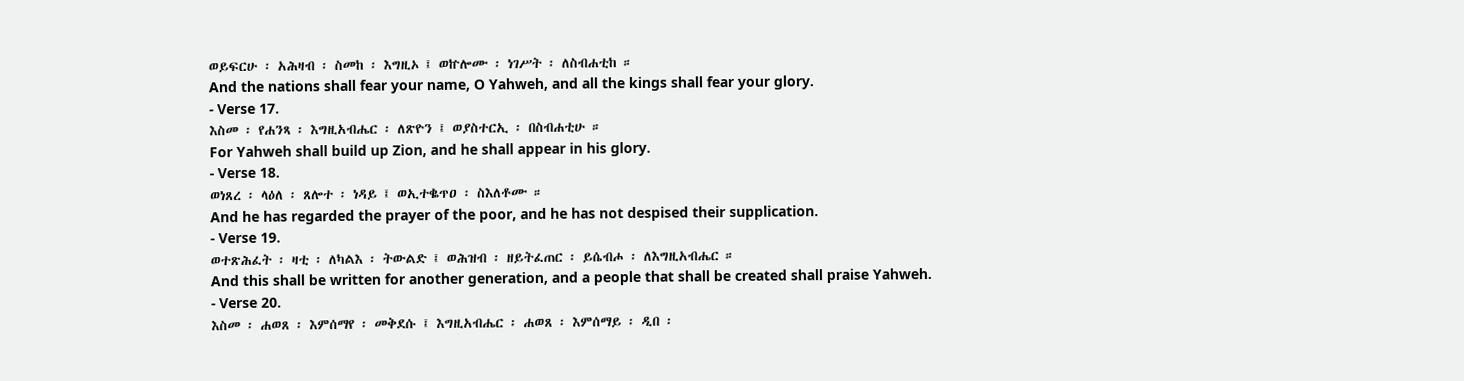ወይፍርሁ ፡ አሕዛብ ፡ ስመከ ፡ እግዚኦ ፤ ወኵሎሙ ፡ ነገሥት ፡ ለስብሐቲከ ።
And the nations shall fear your name, O Yahweh, and all the kings shall fear your glory.
- Verse 17.
እስመ ፡ የሐንጻ ፡ እግዚአብሔር ፡ ለጽዮን ፤ ወያስተርኢ ፡ በስብሐቲሁ ።
For Yahweh shall build up Zion, and he shall appear in his glory.
- Verse 18.
ወነጸረ ፡ ላዕለ ፡ ጸሎተ ፡ ነዳይ ፤ ወኢተቈጥዐ ፡ ስእለቶሙ ።
And he has regarded the prayer of the poor, and he has not despised their supplication.
- Verse 19.
ወተጽሕፈት ፡ ዛቲ ፡ ለካልእ ፡ ትውልድ ፤ ወሕዝብ ፡ ዘይትፈጠር ፡ ይሴብሖ ፡ ለእግዚአብሔር ።
And this shall be written for another generation, and a people that shall be created shall praise Yahweh.
- Verse 20.
እስመ ፡ ሐወጸ ፡ እምሰማየ ፡ መቅደሱ ፤ እግዚአብሔር ፡ ሐወጸ ፡ እምሰማይ ፡ ዲበ ፡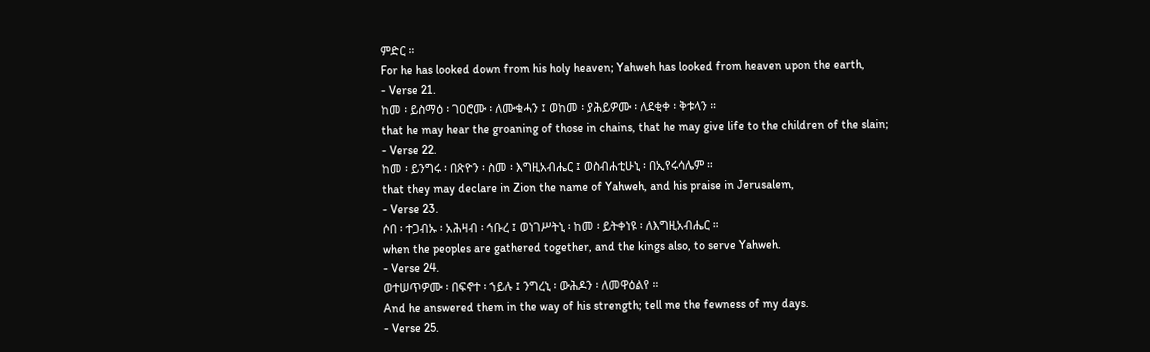ምድር ።
For he has looked down from his holy heaven; Yahweh has looked from heaven upon the earth,
- Verse 21.
ከመ ፡ ይስማዕ ፡ ገዐሮሙ ፡ ለሙቁሓን ፤ ወከመ ፡ ያሕይዎሙ ፡ ለደቂቀ ፡ ቅቱላን ።
that he may hear the groaning of those in chains, that he may give life to the children of the slain;
- Verse 22.
ከመ ፡ ይንግሩ ፡ በጽዮን ፡ ስመ ፡ እግዚአብሔር ፤ ወስብሐቲሁኒ ፡ በኢየሩሳሌም ።
that they may declare in Zion the name of Yahweh, and his praise in Jerusalem,
- Verse 23.
ሶበ ፡ ተጋብኡ ፡ አሕዛብ ፡ ኅቡረ ፤ ወነገሥትኒ ፡ ከመ ፡ ይትቀነዩ ፡ ለእግዚአብሔር ።
when the peoples are gathered together, and the kings also, to serve Yahweh.
- Verse 24.
ወተሠጥዎሙ ፡ በፍኖተ ፡ ኀይሉ ፤ ንግረኒ ፡ ውሕዶን ፡ ለመዋዕልየ ።
And he answered them in the way of his strength; tell me the fewness of my days.
- Verse 25.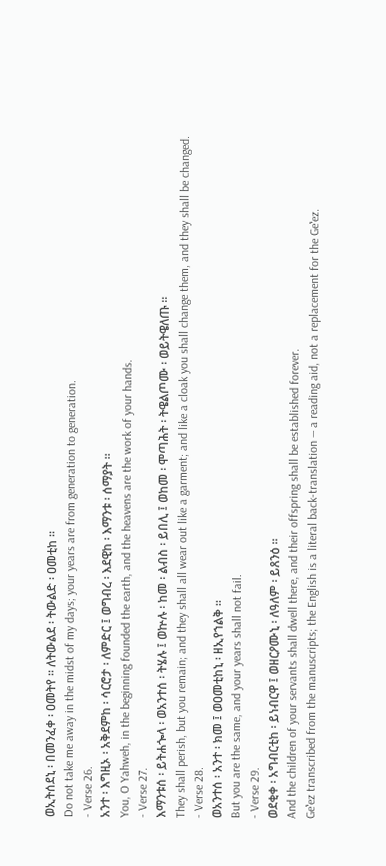ወኢትሰደኒ ፡ በመንፈቀ ፡ ዐመትየ ። ለትውልደ ፡ ትውልድ ፡ ዐመቲከ ።
Do not take me away in the midst of my days; your years are from generation to generation.
- Verse 26.
አንተ ፡ እግዚኦ ፡ አቅደምከ ፡ ሳርሮታ ፡ ለምድር ፤ ወግብረ ፡ እደዊከ ፡ እማንቱ ፡ ሰማያት ።
You, O Yahweh, in the beginning founded the earth, and the heavens are the work of your hands.
- Verse 27.
እማንቱሰ ፡ ይትሐጐላ ፡ ወአንተሰ ፡ ትሄሉ ፤ ወኵሉ ፡ ከመ ፡ ልብስ ፡ ይበሊ ፤ ወከመ ፡ ሞጣሕት ፡ ትዌልጦሙ ፡ ወይትዌለጡ ።
They shall perish, but you remain; and they shall all wear out like a garment; and like a cloak you shall change them, and they shall be changed.
- Verse 28.
ወአንተሰ ፡ አንተ ፡ ክመ ፤ ወዐመቲከኒ ፡ ዘኢየኀልቅ ።
But you are the same, and your years shall not fail.
- Verse 29.
ወደቂቀ ፡ አግብርቲከ ፡ ይነብርዋ ፤ ወዘርዖሙኒ ፡ ለዓለም ፡ ይጸንዕ ።
And the children of your servants shall dwell there, and their offspring shall be established forever.
Geʽez transcribed from the manuscripts; the English is a literal back-translation — a reading aid, not a replacement for the Geʽez.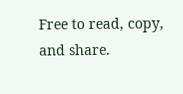Free to read, copy, and share.